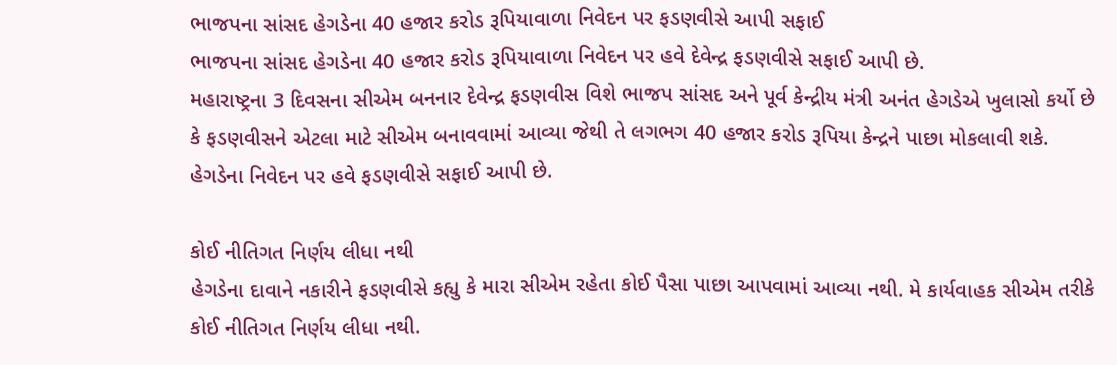ભાજપના સાંસદ હેગડેના 40 હજાર કરોડ રૂપિયાવાળા નિવેદન પર ફડણવીસે આપી સફાઈ
ભાજપના સાંસદ હેગડેના 40 હજાર કરોડ રૂપિયાવાળા નિવેદન પર હવે દેવેન્દ્ર ફડણવીસે સફાઈ આપી છે.
મહારાષ્ટ્રના 3 દિવસના સીએમ બનનાર દેવેન્દ્ર ફડણવીસ વિશે ભાજપ સાંસદ અને પૂર્વ કેન્દ્રીય મંત્રી અનંત હેગડેએ ખુલાસો કર્યો છે કે ફડણવીસને એટલા માટે સીએમ બનાવવામાં આવ્યા જેથી તે લગભગ 40 હજાર કરોડ રૂપિયા કેન્દ્રને પાછા મોકલાવી શકે. હેગડેના નિવેદન પર હવે ફડણવીસે સફાઈ આપી છે.

કોઈ નીતિગત નિર્ણય લીધા નથી
હેગડેના દાવાને નકારીને ફડણવીસે કહ્યુ કે મારા સીએમ રહેતા કોઈ પૈસા પાછા આપવામાં આવ્યા નથી. મે કાર્યવાહક સીએમ તરીકે કોઈ નીતિગત નિર્ણય લીધા નથી.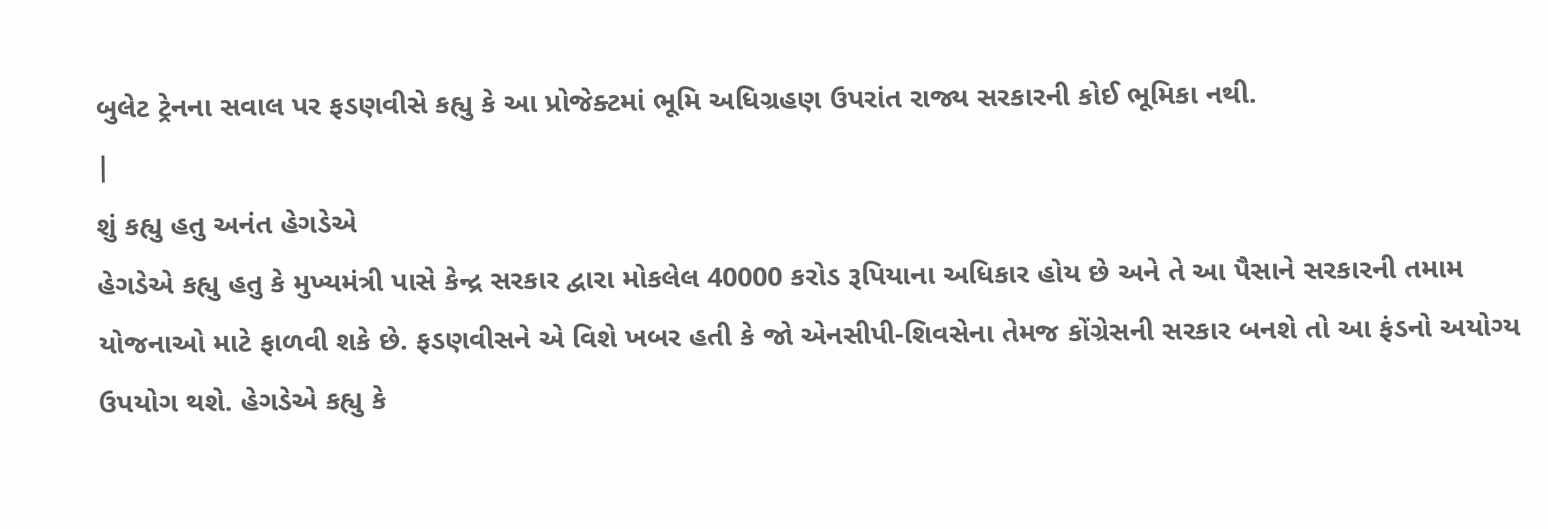બુલેટ ટ્રેનના સવાલ પર ફડણવીસે કહ્યુ કે આ પ્રોજેક્ટમાં ભૂમિ અધિગ્રહણ ઉપરાંત રાજ્ય સરકારની કોઈ ભૂમિકા નથી.
|
શું કહ્યુ હતુ અનંત હેગડેએ
હેગડેએ કહ્યુ હતુ કે મુખ્યમંત્રી પાસે કેન્દ્ર સરકાર દ્વારા મોકલેલ 40000 કરોડ રૂપિયાના અધિકાર હોય છે અને તે આ પૈસાને સરકારની તમામ યોજનાઓ માટે ફાળવી શકે છે. ફડણવીસને એ વિશે ખબર હતી કે જો એનસીપી-શિવસેના તેમજ કોંગ્રેસની સરકાર બનશે તો આ ફંડનો અયોગ્ય ઉપયોગ થશે. હેગડેએ કહ્યુ કે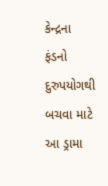કેન્દ્રના ફંડનો દુરુપયોગથી બચવા માટે આ ડ્રામા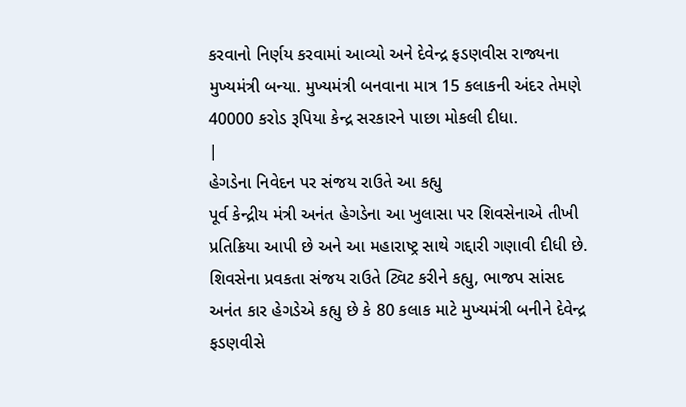કરવાનો નિર્ણય કરવામાં આવ્યો અને દેવેન્દ્ર ફડણવીસ રાજ્યના મુખ્યમંત્રી બન્યા. મુખ્યમંત્રી બનવાના માત્ર 15 કલાકની અંદર તેમણે 40000 કરોડ રૂપિયા કેન્દ્ર સરકારને પાછા મોકલી દીધા.
|
હેગડેના નિવેદન પર સંજય રાઉતે આ કહ્યુ
પૂર્વ કેન્દ્રીય મંત્રી અનંત હેગડેના આ ખુલાસા પર શિવસેનાએ તીખી પ્રતિક્રિયા આપી છે અને આ મહારાષ્ટ્ર સાથે ગદ્દારી ગણાવી દીધી છે. શિવસેના પ્રવકતા સંજય રાઉતે ટ્વિટ કરીને કહ્યુ, ભાજપ સાંસદ અનંત કાર હેગડેએ કહ્યુ છે કે 80 કલાક માટે મુખ્યમંત્રી બનીને દેવેન્દ્ર ફડણવીસે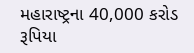મહારાષ્ટ્રના 40,000 કરોડ રૂપિયા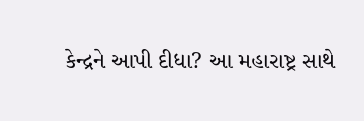કેન્દ્રને આપી દીધા? આ મહારાષ્ટ્ર સાથે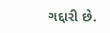ગદ્દારી છે.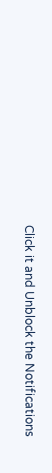Click it and Unblock the Notifications